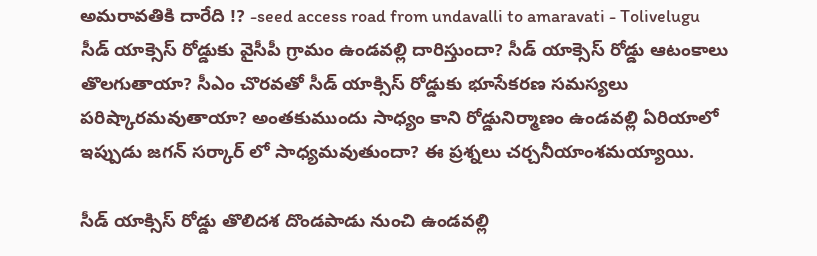అమరావతికి దారేది !? -seed access road from undavalli to amaravati - Tolivelugu
సీడ్ యాక్సెస్ రోడ్డుకు వైసీపీ గ్రామం ఉండవల్లి దారిస్తుందా? సీడ్ యాక్సెస్ రోడ్డు ఆటంకాలు తొలగుతాయా? సీఎం చొరవతో సీడ్ యాక్సిస్ రోడ్డుకు భూసేకరణ సమస్యలు పరిష్కారమవుతాయా? అంతకుముందు సాధ్యం కాని రోడ్డునిర్మాణం ఉండవల్లి ఏరియాలో ఇప్పుడు జగన్ సర్కార్ లో సాధ్యమవుతుందా? ఈ ప్రశ్నలు చర్చనీయాంశమయ్యాయి.

సీడ్ యాక్సిస్ రోడ్డు తొలిదశ దొండపాడు నుంచి ఉండవల్లి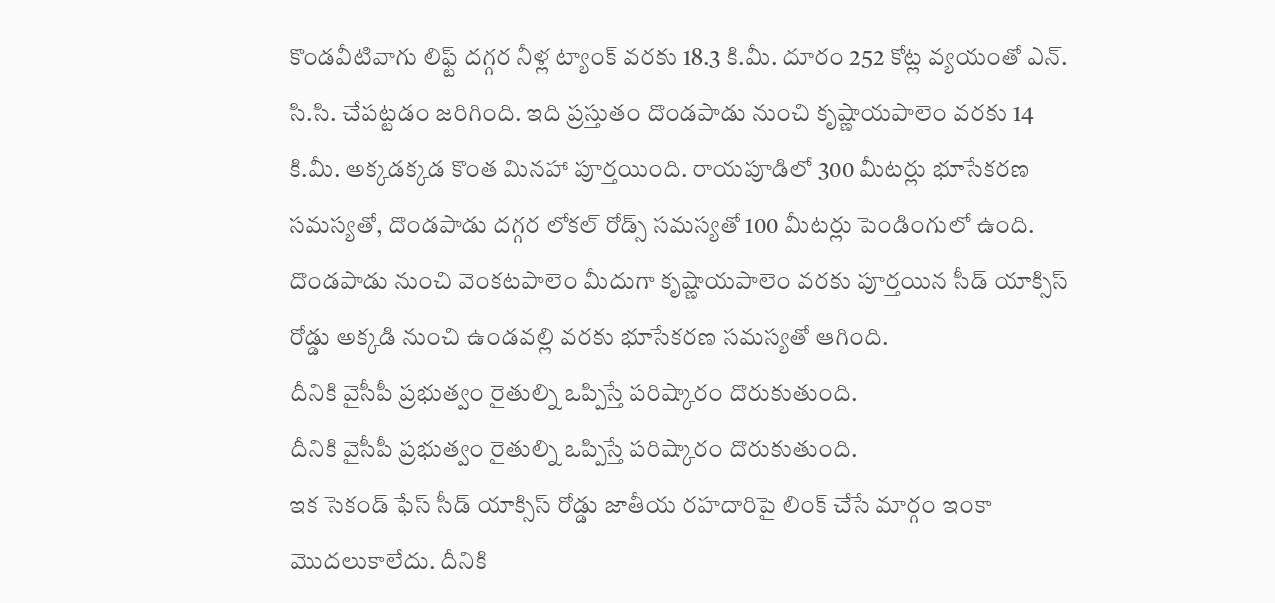కొండవీటివాగు లిఫ్ట్ దగ్గర నీళ్ల ట్యాంక్ వరకు 18.3 కి.మీ. దూరం 252 కోట్ల వ్యయంతో ఎన్. సి.సి. చేపట్టడం జరిగింది. ఇది ప్రస్తుతం దొండపాడు నుంచి కృష్ణాయపాలెం వరకు 14 కి.మీ. అక్కడక్కడ కొంత మినహా పూర్తయింది. రాయపూడిలో 300 మీటర్లు భూసేకరణ సమస్యతో, దొండపాడు దగ్గర లోకల్ రోడ్స్ సమస్యతో 100 మీటర్లు పెండింగులో ఉంది. దొండపాడు నుంచి వెంకటపాలెం మీదుగా కృష్ణాయపాలెం వరకు పూర్తయిన సీడ్ యాక్సిస్ రోడ్డు అక్కడి నుంచి ఉండవల్లి వరకు భూసేకరణ సమస్యతో ఆగింది.
దీనికి వైసీపీ ప్రభుత్వం రైతుల్ని ఒప్పిస్తే పరిష్కారం దొరుకుతుంది.
దీనికి వైసీపీ ప్రభుత్వం రైతుల్ని ఒప్పిస్తే పరిష్కారం దొరుకుతుంది.
ఇక సెకండ్ ఫేస్ సీడ్ యాక్సిస్ రోడ్డు జాతీయ రహదారిపై లింక్ చేసే మార్గం ఇంకా మొదలుకాలేదు. దీనికి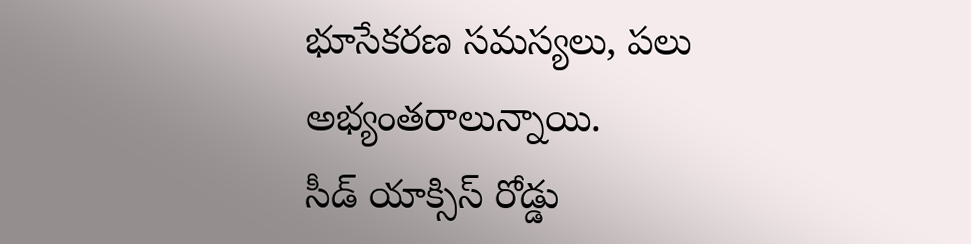భూసేకరణ సమస్యలు, పలు అభ్యంతరాలున్నాయి.
సీడ్ యాక్సిస్ రోడ్డు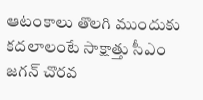ఆటంకాలు తొలగి ముందుకు కదలాలంటే సాక్షాత్తు సీఎం జగన్ చొరవ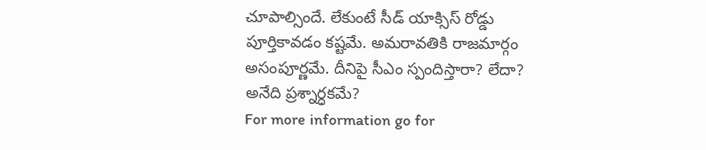చూపాల్సిందే. లేకుంటే సీడ్ యాక్సిస్ రోడ్డు పూర్తికావడం కష్టమే. అమరావతికి రాజమార్గం అసంపూర్ణమే. దీనిపై సీఎం స్పందిస్తారా? లేదా? అనేది ప్రశ్నార్ధకమే?
For more information go for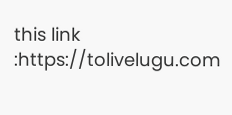this link :https://tolivelugu.com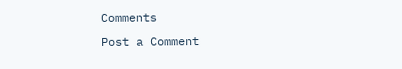Comments
Post a Comment